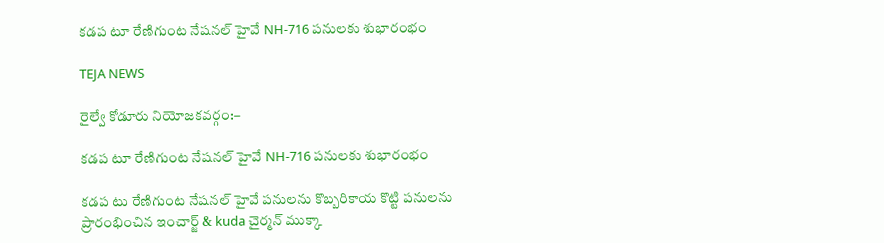కడప టూ రేణిగుంట నేషనల్ హైవే NH-716 పనులకు శుభారంభం

TEJA NEWS

రైల్వే కోడూరు నియోజకవర్గం:–

కడప టూ రేణిగుంట నేషనల్ హైవే NH-716 పనులకు శుభారంభం

కడప టు రేణిగుంట నేషనల్ హైవే పనులను కొబ్బరికాయ కొట్టి పనులను ప్రారంభించిన ఇంచార్జ్ & kuda చైర్మన్ ముక్కా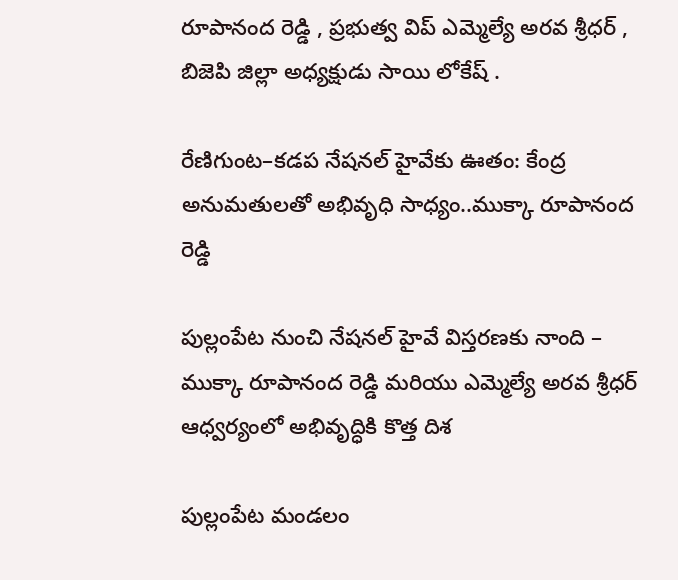రూపానంద రెడ్డి , ప్రభుత్వ విప్ ఎమ్మెల్యే అరవ శ్రీధర్ , బిజెపి జిల్లా అధ్యక్షుడు సాయి లోకేష్ .

రేణిగుంట–కడప నేషనల్ హైవేకు ఊతం: కేంద్ర అనుమతులతో అభివృధి సాధ్యం..ముక్కా రూపానంద రెడ్డి

పుల్లంపేట నుంచి నేషనల్ హైవే విస్తరణకు నాంది – ముక్కా రూపానంద రెడ్డి మరియు ఎమ్మెల్యే అరవ శ్రీధర్ ఆధ్వర్యంలో అభివృద్ధికి కొత్త దిశ

పుల్లంపేట మండలం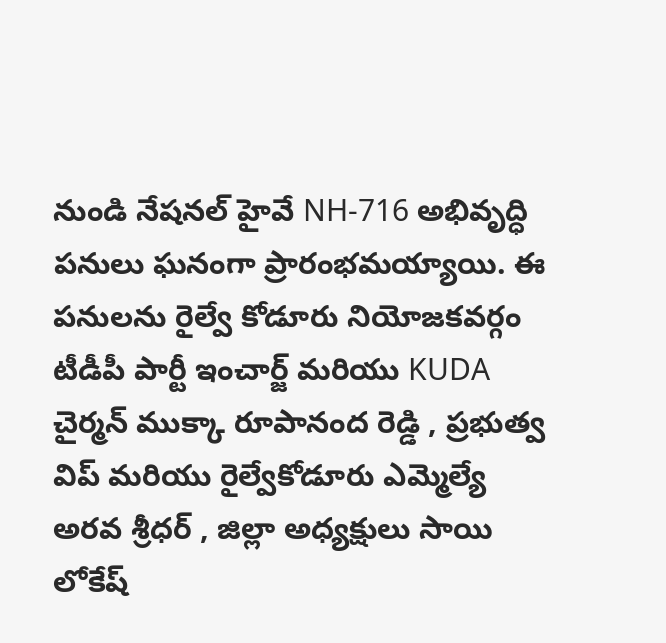నుండి నేషనల్ హైవే NH-716 అభివృద్ధి పనులు ఘనంగా ప్రారంభమయ్యాయి. ఈ పనులను రైల్వే కోడూరు నియోజకవర్గం టీడీపీ పార్టీ ఇంచార్జ్ మరియు KUDA చైర్మన్ ముక్కా రూపానంద రెడ్డి , ప్రభుత్వ విప్ మరియు రైల్వేకోడూరు ఎమ్మెల్యే అరవ శ్రీధర్ , జిల్లా అధ్యక్షులు సాయి లోకేష్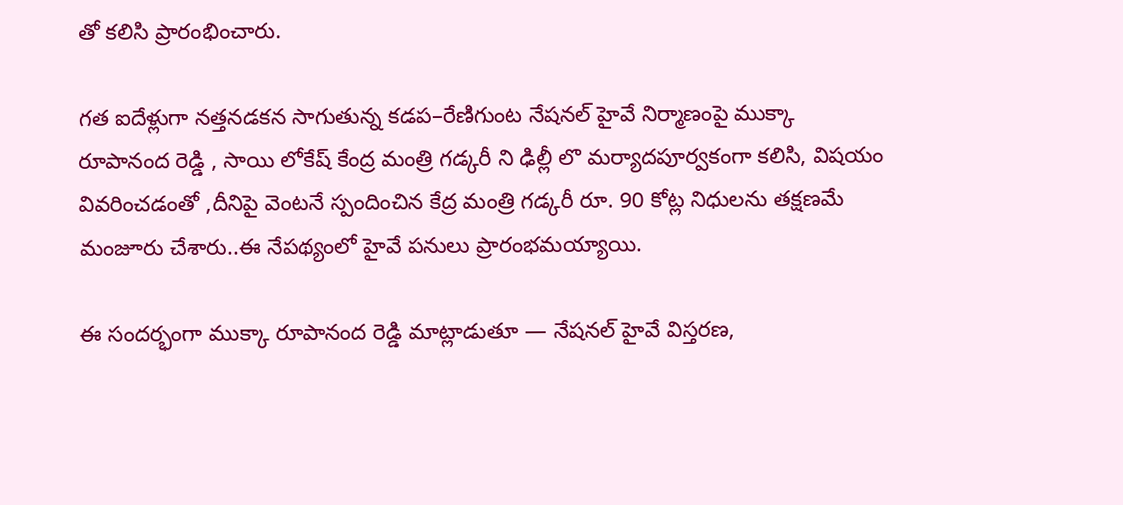తో కలిసి ప్రారంభించారు.

గత ఐదేళ్లుగా నత్తనడకన సాగుతున్న కడప–రేణిగుంట నేషనల్ హైవే నిర్మాణంపై ముక్కా రూపానంద రెడ్డి , సాయి లోకేష్ కేంద్ర మంత్రి గడ్కరీ ని ఢిల్లీ లొ మర్యాదపూర్వకంగా కలిసి, విషయం వివరించడంతో ,దీనిపై వెంటనే స్పందించిన కేద్ర మంత్రి గడ్కరీ రూ. 90 కోట్ల నిధులను తక్షణమే మంజూరు చేశారు..ఈ నేపథ్యంలో హైవే పనులు ప్రారంభమయ్యాయి.

ఈ సందర్భంగా ముక్కా రూపానంద రెడ్డి మాట్లాడుతూ — నేషనల్ హైవే విస్తరణ,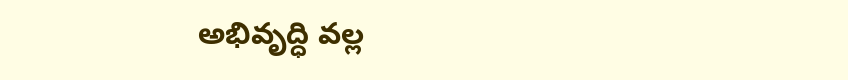అభివృద్ధి వల్ల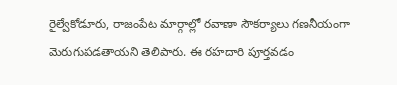రైల్వేకోడూరు, రాజంపేట మార్గాల్లో రవాణా సౌకర్యాలు గణనీయంగా మెరుగుపడతాయని తెలిపారు. ఈ రహదారి పూర్తవడం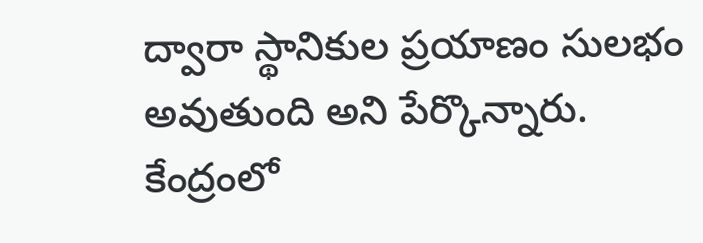ద్వారా స్థానికుల ప్రయాణం సులభం అవుతుంది అని పేర్కొన్నారు.
కేంద్రంలో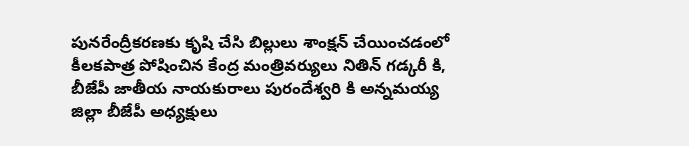పునరేంద్రీకరణకు కృషి చేసి బిల్లులు శాంక్షన్ చేయించడంలో కీలకపాత్ర పోషించిన కేంద్ర మంత్రివర్యులు నితిన్ గడ్కరీ కి, బీజేపీ జాతీయ నాయకురాలు పురందేశ్వరి కి అన్నమయ్య జిల్లా బీజేపీ అధ్యక్షులు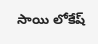సాయి లోకేష్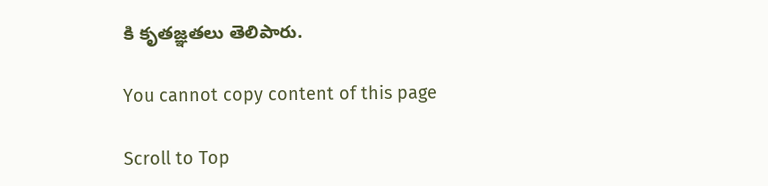కి కృతజ్ఞతలు తెలిపారు.

You cannot copy content of this page

Scroll to Top